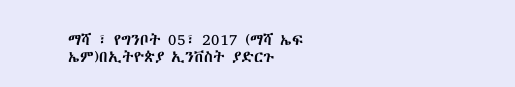ማሻ ፣ የግንቦት 05፣ 2017 (ማሻ ኤፍ ኤም)በኢትዮጵያ ኢንቨስት ያድርጉ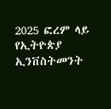2025 ፎረም ላይ የኢትዮጵያ ኢንቨስትመንት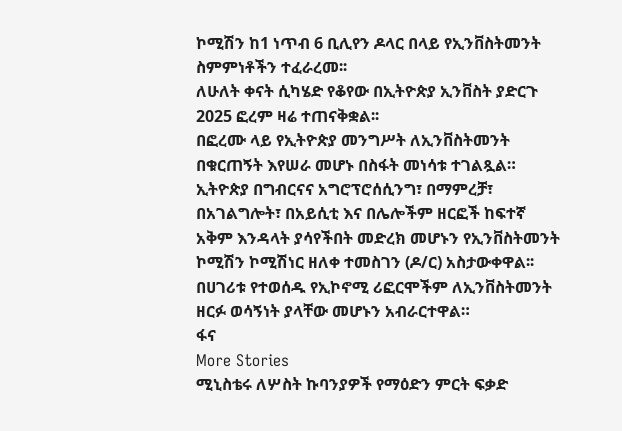ኮሚሽን ከ1 ነጥብ 6 ቢሊየን ዶላር በላይ የኢንቨስትመንት ስምምነቶችን ተፈራረመ፡፡
ለሁለት ቀናት ሲካሄድ የቆየው በኢትዮጵያ ኢንቨስት ያድርጉ 2025 ፎረም ዛሬ ተጠናቅቋል፡፡
በፎረሙ ላይ የኢትዮጵያ መንግሥት ለኢንቨስትመንት በቁርጠኝት እየሠራ መሆኑ በስፋት መነሳቱ ተገልጿል።
ኢትዮጵያ በግብርናና አግሮፕሮሰሲንግ፣ በማምረቻ፣ በአገልግሎት፣ በአይሲቲ እና በሌሎችም ዘርፎች ከፍተኛ አቅም እንዳላት ያሳየችበት መድረክ መሆኑን የኢንቨስትመንት ኮሚሽን ኮሚሽነር ዘለቀ ተመስገን (ዶ/ር) አስታውቀዋል፡፡
በሀገሪቱ የተወሰዱ የኢኮኖሚ ሪፎርሞችም ለኢንቨስትመንት ዘርፉ ወሳኝነት ያላቸው መሆኑን አብራርተዋል።
ፋና
More Stories
ሚኒስቴሩ ለሦስት ኩባንያዎች የማዕድን ምርት ፍቃድ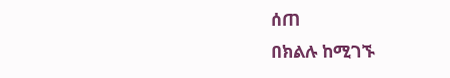ሰጠ
በክልሉ ከሚገኙ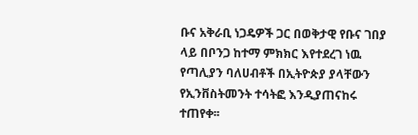ቡና አቅራቢ ነጋዴዎች ጋር በወቅታዊ የቡና ገበያ ላይ በቦንጋ ከተማ ምክክር እየተደረገ ነዉ
የጣሊያን ባለሀብቶች በኢትዮጵያ ያላቸውን የኢንቨስትመንት ተሳትፎ እንዲያጠናከሩ ተጠየቀ፡፡